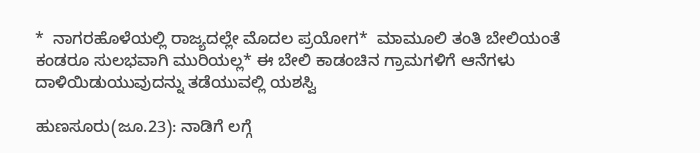*  ನಾಗರಹೊಳೆಯಲ್ಲಿ ರಾಜ್ಯದಲ್ಲೇ ಮೊದಲ ಪ್ರಯೋಗ*  ಮಾಮೂಲಿ ತಂತಿ ಬೇಲಿಯಂತೆ ಕಂಡರೂ ಸುಲಭವಾಗಿ ಮುರಿಯಲ್ಲ* ಈ ಬೇಲಿ ಕಾಡಂಚಿನ ಗ್ರಾಮಗಳಿಗೆ ಆನೆಗಳು ದಾಳಿಯಿಡುಯುವುದನ್ನು ತಡೆಯುವಲ್ಲಿ ಯಶಸ್ವಿ

ಹುಣಸೂರು(ಜೂ.23): ನಾಡಿಗೆ ಲಗ್ಗೆ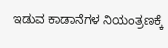ಇಡುವ ಕಾಡಾನೆಗಳ ನಿಯಂತ್ರಣಕ್ಕೆ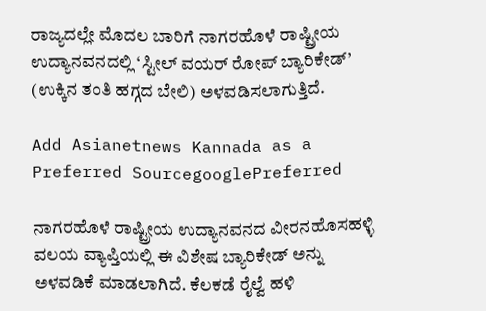ರಾಜ್ಯದಲ್ಲೇ ಮೊದಲ ಬಾರಿಗೆ ನಾಗರಹೊಳೆ ರಾಷ್ಟ್ರೀಯ ಉದ್ಯಾನವನದಲ್ಲಿ ‘ಸ್ಟೀಲ್‌ ವಯರ್‌ ರೋಪ್‌ ಬ್ಯಾರಿಕೇಡ್‌’ (ಉಕ್ಕಿನ ತಂತಿ ಹಗ್ಗದ ಬೇಲಿ) ಅಳವಡಿಸಲಾಗುತ್ತಿದೆ.

Add Asianetnews Kannada as a Preferred SourcegooglePreferred

ನಾಗರಹೊಳೆ ರಾಷ್ಟ್ರೀಯ ಉದ್ಯಾನವನದ ವೀರನಹೊಸಹಳ್ಳಿ ವಲಯ ವ್ಯಾಪ್ತಿಯಲ್ಲಿ ಈ ವಿಶೇಷ ಬ್ಯಾರಿಕೇಡ್‌ ಅನ್ನು ಅಳವಡಿಕೆ ಮಾಡಲಾಗಿದೆ. ಕೆಲಕಡೆ ರೈಲ್ವೆ ಹಳಿ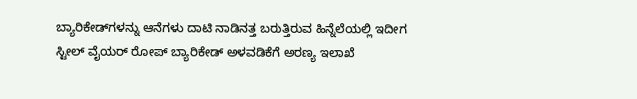ಬ್ಯಾರಿಕೇಡ್‌ಗಳನ್ನು ಆನೆಗಳು ದಾಟಿ ನಾಡಿನತ್ತ ಬರುತ್ತಿರುವ ಹಿನ್ನೆಲೆಯಲ್ಲಿ ಇದೀಗ ಸ್ಟೀಲ್‌ ವೈಯರ್‌ ರೋಪ್‌ ಬ್ಯಾರಿಕೇಡ್‌ ಅಳವಡಿಕೆಗೆ ಅರಣ್ಯ ಇಲಾಖೆ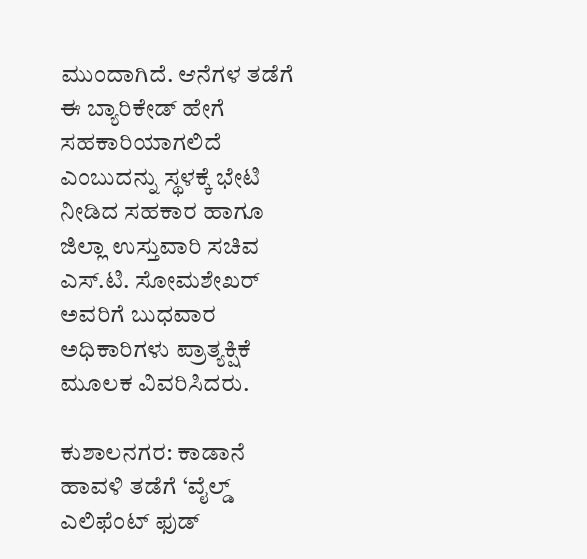ಮುಂದಾಗಿದೆ. ಆನೆಗಳ ತಡೆಗೆ ಈ ಬ್ಯಾರಿಕೇಡ್‌ ಹೇಗೆ ಸಹಕಾರಿಯಾಗಲಿದೆ ಎಂಬುದನ್ನು ಸ್ಥಳಕ್ಕೆ ಭೇಟಿ ನೀಡಿದ ಸಹಕಾರ ಹಾಗೂ ಜಿಲ್ಲಾ ಉಸ್ತುವಾರಿ ಸಚಿವ ಎಸ್‌.ಟಿ. ಸೋಮಶೇಖರ್‌ ಅವರಿಗೆ ಬುಧವಾರ ಅಧಿಕಾರಿಗಳು ಪ್ರಾತ್ಯಕ್ಷಿಕೆ ಮೂಲಕ ವಿವರಿಸಿದರು.

ಕುಶಾಲನಗರ: ಕಾಡಾನೆ ಹಾವಳಿ ತಡೆಗೆ ‘ವೈಲ್ಡ್‌ ಎಲಿಫೆಂಟ್‌ ಫುಡ್‌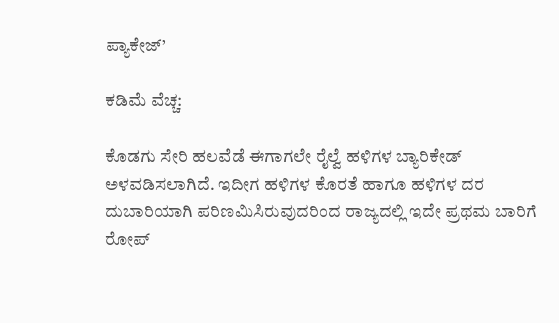ಪ್ಯಾಕೇಜ್‌’

ಕಡಿಮೆ ವೆಚ್ಚ:

ಕೊಡಗು ಸೇರಿ ಹಲವೆಡೆ ಈಗಾಗಲೇ ರೈಲ್ವೆ ಹಳಿಗಳ ಬ್ಯಾರಿಕೇಡ್‌ ಅಳವಡಿಸಲಾಗಿದೆ. ಇದೀಗ ಹಳಿಗಳ ಕೊರತೆ ಹಾಗೂ ಹಳಿಗಳ ದರ ದುಬಾರಿಯಾಗಿ ಪರಿಣಮಿಸಿರುವುದರಿಂದ ರಾಜ್ಯದಲ್ಲಿ ಇದೇ ಪ್ರಥಮ ಬಾರಿಗೆ ರೋಪ್‌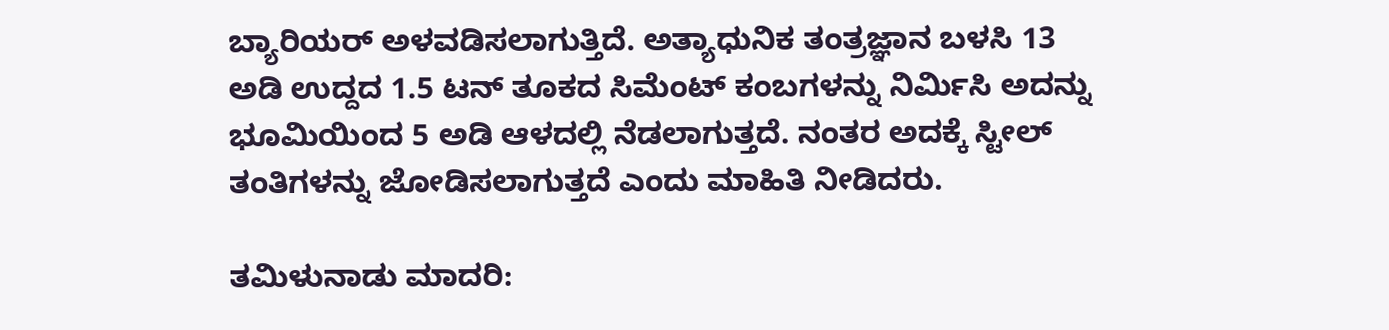ಬ್ಯಾರಿಯರ್‌ ಅಳವಡಿಸಲಾಗುತ್ತಿದೆ. ಅತ್ಯಾಧುನಿಕ ತಂತ್ರಜ್ಞಾನ ಬಳಸಿ 13 ಅಡಿ ಉದ್ದದ 1.5 ಟನ್‌ ತೂಕದ ಸಿಮೆಂಟ್‌ ಕಂಬಗಳನ್ನು ನಿರ್ಮಿಸಿ ಅದನ್ನು ಭೂಮಿಯಿಂದ 5 ಅಡಿ ಆಳದಲ್ಲಿ ನೆಡಲಾಗುತ್ತದೆ. ನಂತರ ಅದಕ್ಕೆ ಸ್ಟೀಲ್‌ ತಂತಿಗಳನ್ನು ಜೋಡಿಸಲಾಗುತ್ತದೆ ಎಂದು ಮಾಹಿತಿ ನೀಡಿದರು.

ತಮಿಳುನಾಡು ಮಾದರಿ: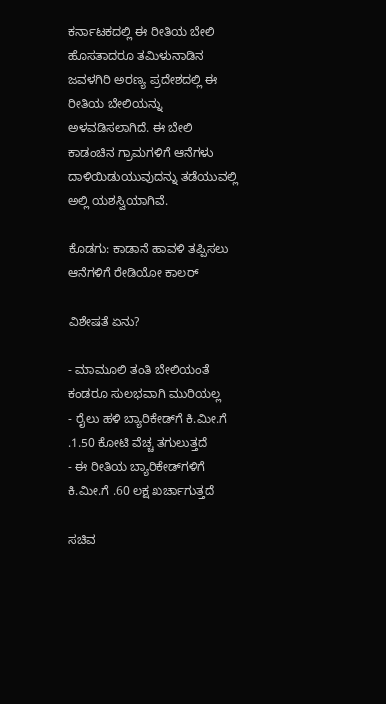ಕರ್ನಾಟಕದಲ್ಲಿ ಈ ರೀತಿಯ ಬೇಲಿ ಹೊಸತಾದರೂ ತಮಿಳುನಾಡಿನ ಜವಳಗಿರಿ ಅರಣ್ಯ ಪ್ರದೇಶದಲ್ಲಿ ಈ ರೀತಿಯ ಬೇಲಿಯನ್ನು ಅಳವಡಿಸಲಾಗಿದೆ. ಈ ಬೇಲಿ ಕಾಡಂಚಿನ ಗ್ರಾಮಗಳಿಗೆ ಆನೆಗಳು ದಾಳಿಯಿಡುಯುವುದನ್ನು ತಡೆಯುವಲ್ಲಿ ಅಲ್ಲಿ ಯಶಸ್ವಿಯಾಗಿವೆ.

ಕೊಡಗು: ಕಾಡಾನೆ ಹಾವಳಿ ತಪ್ಪಿಸಲು ಆನೆಗಳಿಗೆ ರೇಡಿಯೋ ಕಾಲರ್

ವಿಶೇಷತೆ ಏನು?

- ಮಾಮೂಲಿ ತಂತಿ ಬೇಲಿಯಂತೆ ಕಂಡರೂ ಸುಲಭವಾಗಿ ಮುರಿಯಲ್ಲ
- ರೈಲು ಹಳಿ ಬ್ಯಾರಿಕೇಡ್‌ಗೆ ಕಿ.ಮೀ.ಗೆ .1.50 ಕೋಟಿ ವೆಚ್ಚ ತಗುಲುತ್ತದೆ
- ಈ ರೀತಿಯ ಬ್ಯಾರಿಕೇಡ್‌ಗಳಿಗೆ ಕಿ.ಮೀ.ಗೆ .60 ಲಕ್ಷ ಖರ್ಚಾಗುತ್ತದೆ

ಸಚಿವ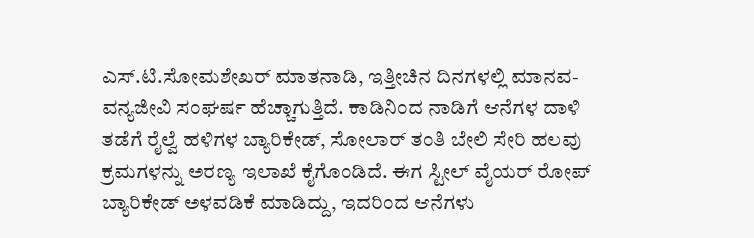ಎಸ್‌.ಟಿ.ಸೋಮಶೇಖರ್‌ ಮಾತನಾಡಿ, ಇತ್ತೀಚಿನ ದಿನಗಳಲ್ಲಿ ಮಾನವ- ವನ್ಯಜೀವಿ ಸಂಘರ್ಷ ಹೆಚ್ಚಾಗುತ್ತಿದೆ. ಕಾಡಿನಿಂದ ನಾಡಿಗೆ ಆನೆಗಳ ದಾಳಿ ತಡೆಗೆ ರೈಲ್ವೆ ಹಳಿಗಳ ಬ್ಯಾರಿಕೇಡ್‌, ಸೋಲಾರ್‌ ತಂತಿ ಬೇಲಿ ಸೇರಿ ಹಲವು ಕ್ರಮಗಳನ್ನು ಅರಣ್ಯ ಇಲಾಖೆ ಕೈಗೊಂಡಿದೆ. ಈಗ ಸ್ಟೀಲ್‌ ವೈಯರ್‌ ರೋಪ್‌ ಬ್ಯಾರಿಕೇಡ್‌ ಅಳವಡಿಕೆ ಮಾಡಿದ್ದು, ಇದರಿಂದ ಆನೆಗಳು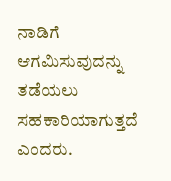ನಾಡಿಗೆ ಆಗಮಿಸುವುದನ್ನು ತಡೆಯಲು ಸಹಕಾರಿಯಾಗುತ್ತದೆ ಎಂದರು.